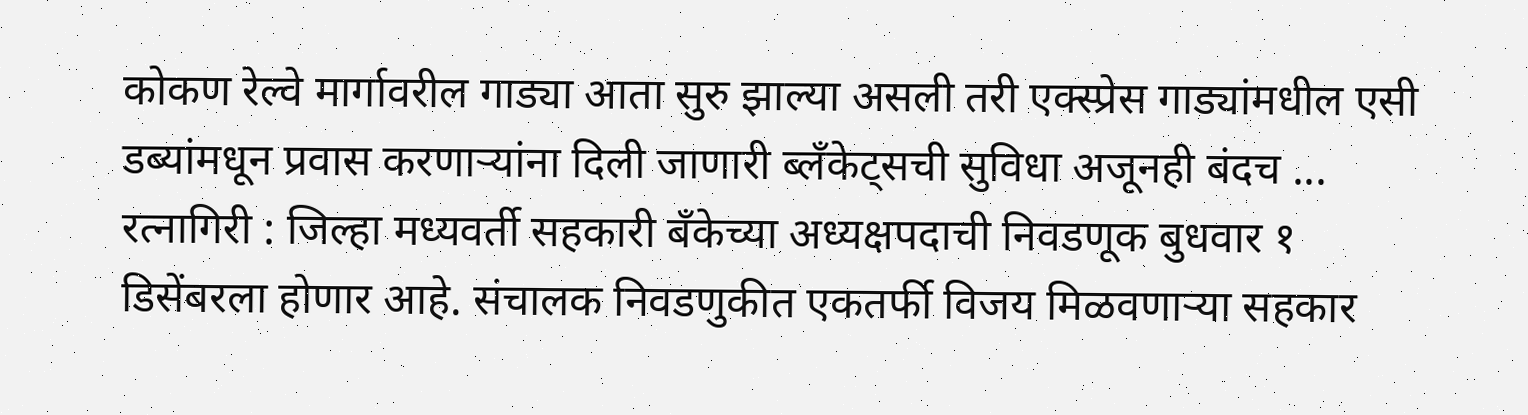कोकण रेल्वे मार्गावरील गाड्या आता सुरु झाल्या असली तरी एक्स्प्रेस गाड्यांमधील एसी डब्यांमधून प्रवास करणाऱ्यांना दिली जाणारी ब्लँकेट्सची सुविधा अजूनही बंदच ...
रत्नागिरी : जिल्हा मध्यवर्ती सहकारी बँकेच्या अध्यक्षपदाची निवडणूक बुधवार १ डिसेंबरला होणार आहे. संचालक निवडणुकीत एकतर्फी विजय मिळवणाऱ्या सहकार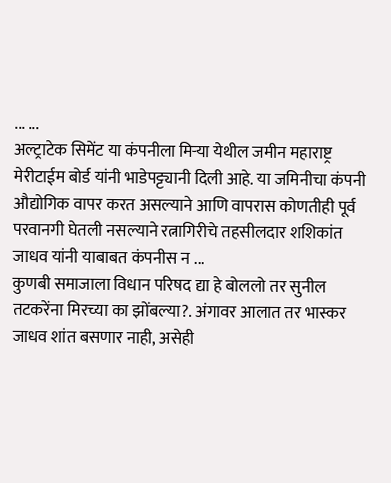... ...
अल्ट्राटेक सिमेंट या कंपनीला मिऱ्या येथील जमीन महाराष्ट्र मेरीटाईम बोर्ड यांनी भाडेपट्ट्यानी दिली आहे. या जमिनीचा कंपनी औद्योगिक वापर करत असल्याने आणि वापरास कोणतीही पूर्व परवानगी घेतली नसल्याने रत्नागिरीचे तहसीलदार शशिकांत जाधव यांनी याबाबत कंपनीस न ...
कुणबी समाजाला विधान परिषद द्या हे बोललो तर सुनील तटकरेंना मिरच्या का झोंबल्या?. अंगावर आलात तर भास्कर जाधव शांत बसणार नाही, असेही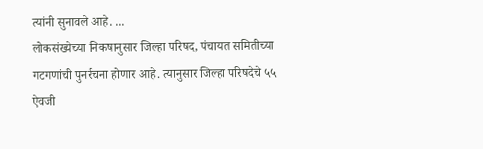त्यांनी सुनावले आहे. ...
लोकसंख्येच्या निकषानुसार जिल्हा परिषद, पंचायत समितीच्या गटगणांची पुनर्रचना होणार आहे. त्यानुसार जिल्हा परिषदेचे ५५ ऐवजी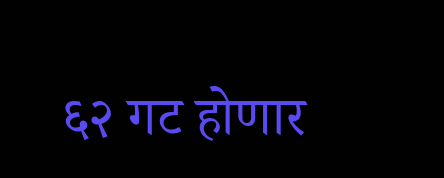६२ गट होणार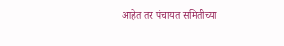आहेत तर पंचायत समितीच्या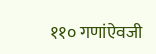११० गणांऐवजी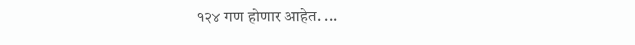१२४ गण होणार आहेत. ...